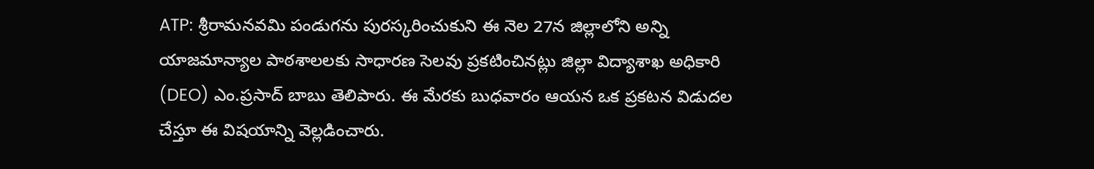ATP: శ్రీరామనవమి పండుగను పురస్కరించుకుని ఈ నెల 27న జిల్లాలోని అన్ని యాజమాన్యాల పాఠశాలలకు సాధారణ సెలవు ప్రకటించినట్లు జిల్లా విద్యాశాఖ అధికారి (DEO) ఎం.ప్రసాద్ బాబు తెలిపారు. ఈ మేరకు బుధవారం ఆయన ఒక ప్రకటన విడుదల చేస్తూ ఈ విషయాన్ని వెల్లడించారు.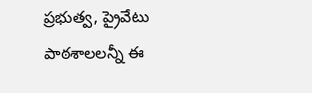ప్రభుత్వ, ప్రైవేటు పాఠశాలలన్నీ ఈ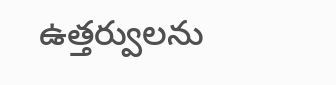ఉత్తర్వులను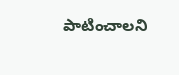పాటించాలని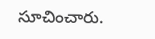సూచించారు.